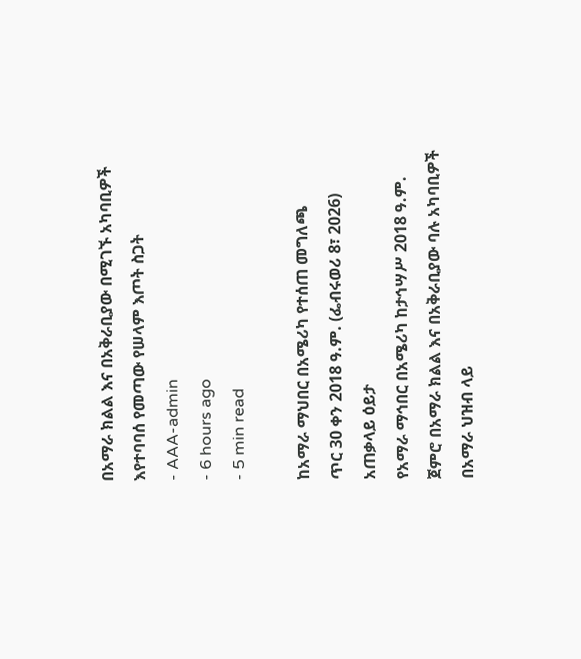በአማራ ክልል እና በአቅራቢያው በሚገኙ አካባቢዎች እየተባባሰ የመጣው የሠላም እጦት ስጋት
- AAA-admin
- 6 hours ago
- 5 min read

ከአማራ ማህበር በአሜሪካ የተሰጠ መግለጫ
ጥር 30 ቀን 2018 ዓ.ም. (ፌብሩወሪ 8፣ 2026)
አጠቃላይ ዕይታ
የአማራ ማኅበር በአሜሪካ ከታኅሣሥ 2018 ዓ.ም. ጀምሮ በአማራ ክልል እና በአቅራቢያው ባሉ አካባቢዎች በአማራ ህዝብ ላይ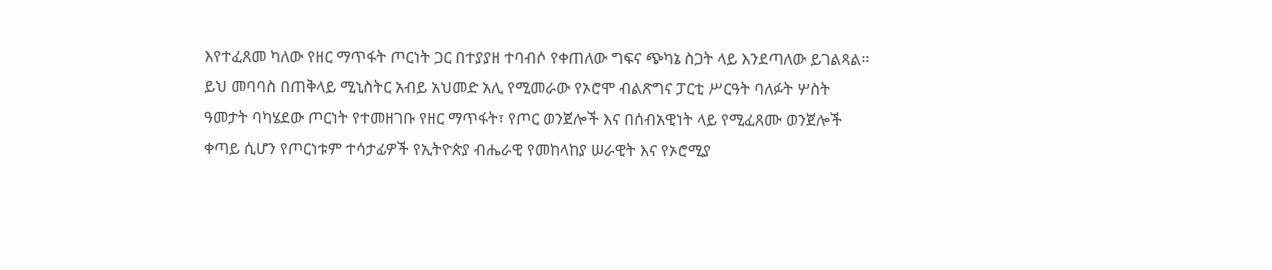እየተፈጸመ ካለው የዘር ማጥፋት ጦርነት ጋር በተያያዘ ተባብሶ የቀጠለው ግፍና ጭካኔ ስጋት ላይ እንደጣለው ይገልጻል። ይህ መባባስ በጠቅላይ ሚኒስትር አብይ አህመድ አሊ የሚመራው የኦሮሞ ብልጽግና ፓርቲ ሥርዓት ባለፉት ሦስት ዓመታት ባካሄደው ጦርነት የተመዘገቡ የዘር ማጥፋት፣ የጦር ወንጀሎች እና በሰብአዊነት ላይ የሚፈጸሙ ወንጀሎች ቀጣይ ሲሆን የጦርነቱም ተሳታፊዎች የኢትዮጵያ ብሔራዊ የመከላከያ ሠራዊት እና የኦሮሚያ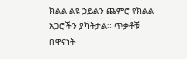ክልል ልዩ ኃይልን ጨምሮ የክልል አጋሮችን ያካትታል። ጥቃቶቹ በዋናነት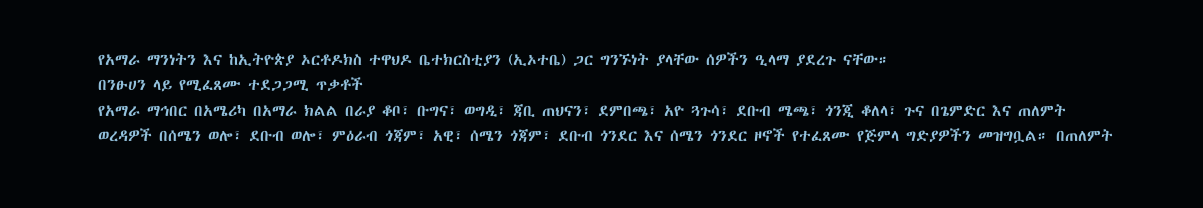የአማራ ማንነትን እና ከኢትዮጵያ ኦርቶዶክስ ተዋህዶ ቤተክርስቲያን (ኢኦተቤ) ጋር ግንኙነት ያላቸው ሰዎችን ዒላማ ያደረጉ ናቸው።
በንፁሀን ላይ የሚፈጸሙ ተደጋጋሚ ጥቃቶች
የአማራ ማኅበር በአሜሪካ በአማራ ክልል በራያ ቆቦ፣ ቡግና፣ ወግዲ፣ ጃቢ ጠህናን፣ ደምበጫ፣ አዮ ጓጉሳ፣ ደቡብ ሜጫ፣ ጎንጂ ቆለላ፣ ጉና በጌምድር እና ጠለምት ወረዳዎች በሰሜን ወሎ፣ ደቡብ ወሎ፣ ምዕራብ ጎጃም፣ አዊ፣ ሰሜን ጎጃም፣ ደቡብ ጎንደር እና ሰሜን ጎንደር ዞኖች የተፈጸሙ የጅምላ ግድያዎችን መዝግቧል። በጠለምት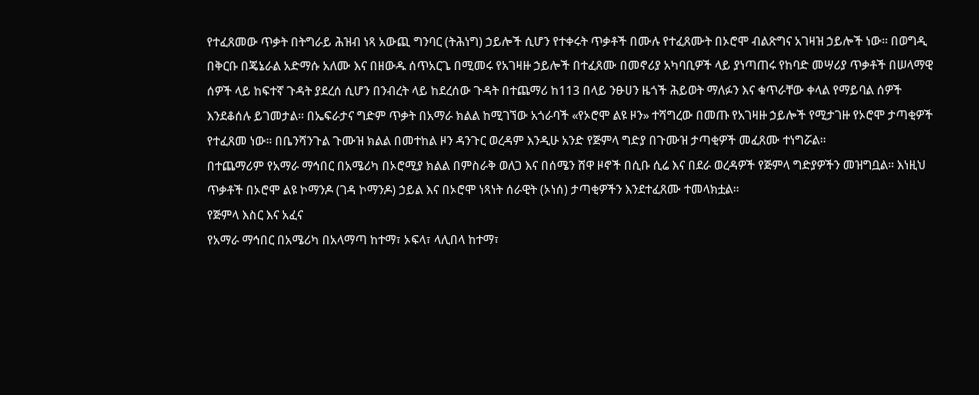የተፈጸመው ጥቃት በትግራይ ሕዝብ ነጻ አውጪ ግንባር (ትሕነግ) ኃይሎች ሲሆን የተቀሩት ጥቃቶች በሙሉ የተፈጸሙት በኦሮሞ ብልጽግና አገዛዝ ኃይሎች ነው። በወግዲ በቅርቡ በጄኔራል አድማሱ አለሙ እና በዘውዱ ሰጥአርጌ በሚመሩ የአገዛዙ ኃይሎች በተፈጸሙ በመኖሪያ አካባቢዎች ላይ ያነጣጠሩ የከባድ መሣሪያ ጥቃቶች በሠላማዊ ሰዎች ላይ ከፍተኛ ጉዳት ያደረሰ ሲሆን በንብረት ላይ ከደረሰው ጉዳት በተጨማሪ ከ113 በላይ ንፁሀን ዜጎች ሕይወት ማለፉን እና ቁጥራቸው ቀላል የማይባል ሰዎች እንደቆሰሉ ይገመታል። በኤፍራታና ግድም ጥቃት በአማራ ክልል ከሚገኘው አጎራባች «የኦሮሞ ልዩ ዞን» ተሻግረው በመጡ የአገዛዙ ኃይሎች የሚታገዙ የኦሮሞ ታጣቂዎች የተፈጸመ ነው። በቤንሻንጉል ጉሙዝ ክልል በመተከል ዞን ዳንጉር ወረዳም እንዲሁ አንድ የጅምላ ግድያ በጉሙዝ ታጣቂዎች መፈጸሙ ተነግሯል።
በተጨማሪም የአማራ ማኅበር በአሜሪካ በኦሮሚያ ክልል በምስራቅ ወለጋ እና በሰሜን ሸዋ ዞኖች በሲቡ ሲሬ እና በደራ ወረዳዎች የጅምላ ግድያዎችን መዝግቧል። እነዚህ ጥቃቶች በኦሮሞ ልዩ ኮማንዶ (ገዳ ኮማንዶ) ኃይል እና በኦሮሞ ነጻነት ሰራዊት (ኦነሰ) ታጣቂዎችን እንደተፈጸሙ ተመላክቷል።
የጅምላ እስር እና አፈና
የአማራ ማኅበር በአሜሪካ በአላማጣ ከተማ፣ ኦፍላ፣ ላሊበላ ከተማ፣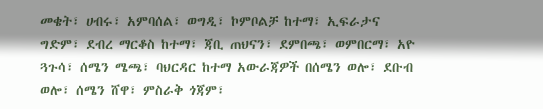መቄት፣ ሀብሩ፣ አምባሰል፣ ወግዲ፣ ኮምቦልቻ ከተማ፣ ኢፍራታና ግድም፣ ደብረ ማርቆስ ከተማ፣ ጃቢ ጠህናን፣ ደምበጫ፣ ወምበርማ፣ አዮ ጓጉሳ፣ ሰሜን ሜጫ፣ ባህርዳር ከተማ አውራጃዎች በሰሜን ወሎ፣ ደቡብ ወሎ፣ ሰሜን ሸዋ፣ ምስራቅ ጎጃም፣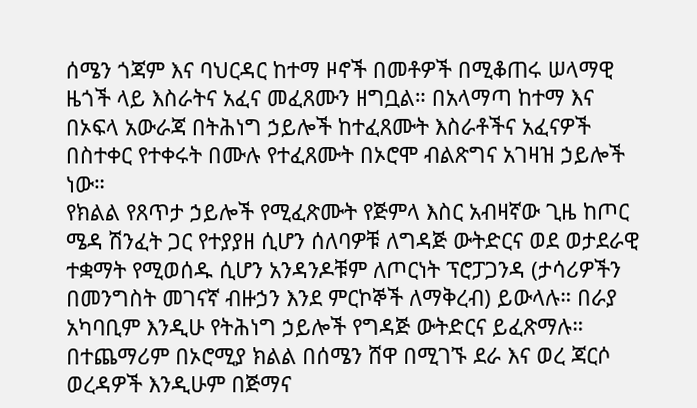ሰሜን ጎጃም እና ባህርዳር ከተማ ዞኖች በመቶዎች በሚቆጠሩ ሠላማዊ ዜጎች ላይ እስራትና አፈና መፈጸሙን ዘግቧል። በአላማጣ ከተማ እና በኦፍላ አውራጃ በትሕነግ ኃይሎች ከተፈጸሙት እስራቶችና አፈናዎች በስተቀር የተቀሩት በሙሉ የተፈጸሙት በኦሮሞ ብልጽግና አገዛዝ ኃይሎች ነው።
የክልል የጸጥታ ኃይሎች የሚፈጽሙት የጅምላ እስር አብዛኛው ጊዜ ከጦር ሜዳ ሽንፈት ጋር የተያያዘ ሲሆን ሰለባዎቹ ለግዳጅ ውትድርና ወደ ወታደራዊ ተቋማት የሚወሰዱ ሲሆን አንዳንዶቹም ለጦርነት ፕሮፓጋንዳ (ታሳሪዎችን በመንግስት መገናኛ ብዙኃን እንደ ምርኮኞች ለማቅረብ) ይውላሉ። በራያ አካባቢም እንዲሁ የትሕነግ ኃይሎች የግዳጅ ውትድርና ይፈጽማሉ።
በተጨማሪም በኦሮሚያ ክልል በሰሜን ሸዋ በሚገኙ ደራ እና ወረ ጃርሶ ወረዳዎች እንዲሁም በጅማና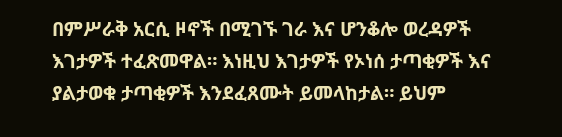በምሥራቅ አርሲ ዞኖች በሚገኙ ገራ እና ሆንቆሎ ወረዳዎች እገታዎች ተፈጽመዋል። እነዚህ እገታዎች የኦነሰ ታጣቂዎች እና ያልታወቁ ታጣቂዎች እንደፈጸሙት ይመላከታል። ይህም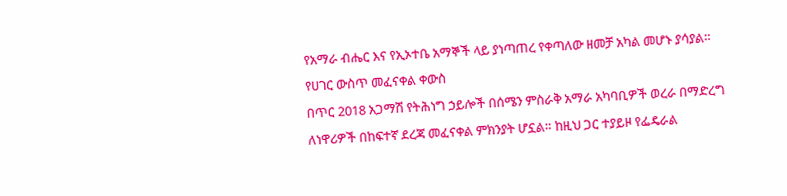የአማራ ብሔር እና የኢኦተቤ አማኞች ላይ ያነጣጠረ የቀጣለው ዘመቻ አካል መሆኑ ያሳያል።
የሀገር ውስጥ መፈናቀል ቀውስ
በጥር 2018 አጋማሽ የትሕነግ ኃይሎች በሰሜን ምስራቅ አማራ አካባቢዎች ወረራ በማድረግ ለነዋሪዎች በከፍተኛ ደረጃ መፈናቀል ምክንያት ሆኗል። ከዚህ ጋር ተያይዞ የፌዴራል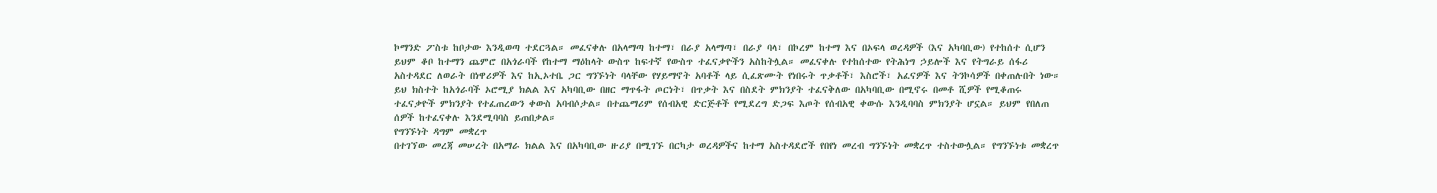ኮማንድ ፖስቱ ከቦታው እንዲወጣ ተደርጓል። መፈናቀሉ በአላማጣ ከተማ፣ በራያ አላማጣ፣ በራያ ባላ፣ በኮረም ከተማ እና በኦፍላ ወረዳዎች (እና አካባቢው) የተከሰተ ሲሆን ይህም ቆቦ ከተማን ጨምሮ በአጎራባች የከተማ ማዕከላት ውስጥ ከፍተኛ የውስጥ ተፈናቃዮችን አስከትሏል። መፈናቀሉ የተከሰተው የትሕነግ ኃይሎች እና የትግራይ ሰፋሪ አስተዳደር ለወራት በነዋሪዎች እና ከኢኦተቤ ጋር ግንኙነት ባላቸው የሃይማኖት አባቶች ላይ ሲፈጽሙት የነበሩት ጥቃቶች፣ እስሮች፣ አፈናዎች እና ትንኮሳዎች በቀጠሉበት ነው።
ይህ ክስተት ከአጎራባች ኦሮሚያ ክልል እና አካባቢው በዘር ማጥፋት ጦርነት፣ በጥቃት እና በስደት ምክንያት ተፈናቅለው በአካባቢው በሚኖሩ በመቶ ሺዎች የሚቆጠሩ ተፈናቃዮች ምክንያት የተፈጠረውን ቀውስ አባብሶታል። በተጨማሪም የሰብአዊ ድርጅቶች የሚደረግ ድጋፍ እጦት የሰብአዊ ቀውሱ እንዲባባስ ምክንያት ሆኗል። ይህም የበለጠ ሰዎች ከተፈናቀሉ እንደሚባባስ ይጠበቃል።
የግንኙነት ዳግም መቋረጥ
በተገኘው መረጃ መሠረት በአማራ ክልል እና በአካባቢው ዙሪያ በሚገኙ በርካታ ወረዳዎችና ከተማ አስተዳደሮች የበየነ መረብ ግንኙነት መቋረጥ ተስተውሏል። የግንኙነቱ መቋረጥ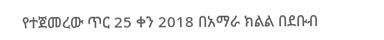የተጀመረው ጥር 25 ቀን 2018 በአማራ ክልል በደቡብ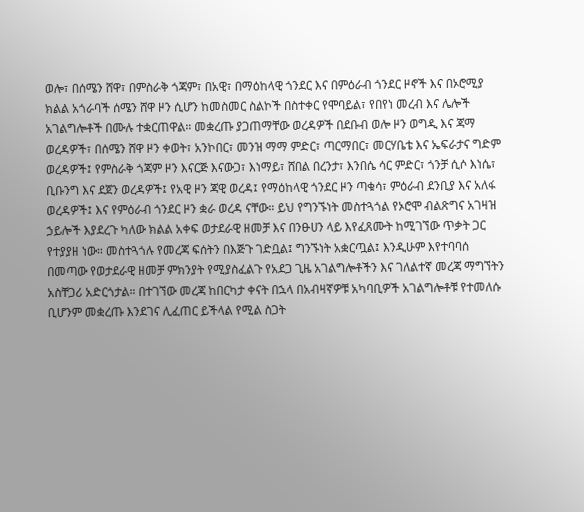ወሎ፣ በሰሜን ሸዋ፣ በምስራቅ ጎጃም፣ በአዊ፣ በማዕከላዊ ጎንደር እና በምዕራብ ጎንደር ዞኖች እና በኦሮሚያ ክልል አጎራባች ሰሜን ሸዋ ዞን ሲሆን ከመስመር ስልኮች በስተቀር የሞባይል፣ የበየነ መረብ እና ሌሎች አገልግሎቶች በሙሉ ተቋርጠዋል። መቋረጡ ያጋጠማቸው ወረዳዎች በደቡብ ወሎ ዞን ወግዲ እና ጃማ ወረዳዎች፣ በሰሜን ሸዋ ዞን ቀወት፣ አንኮበር፣ መንዝ ማማ ምድር፣ ጣርማበር፣ መርሃቤቴ እና ኤፍራታና ግድም ወረዳዎች፤ የምስራቅ ጎጃም ዞን እናርጅ እናውጋ፣ እነማይ፣ ሸበል በረንታ፣ እንበሴ ሳር ምድር፣ ጎንቻ ሲሶ እነሴ፣ ቢቡንግ እና ደጀን ወረዳዎች፤ የአዊ ዞን ጃዊ ወረዳ፤ የማዕከላዊ ጎንደር ዞን ጣቁሳ፣ ምዕራብ ደንቢያ እና አለፋ ወረዳዎች፤ እና የምዕራብ ጎንደር ዞን ቋራ ወረዳ ናቸው። ይህ የግንኙነት መስተጓጎል የኦሮሞ ብልጽግና አገዛዝ ኃይሎች እያደረጉ ካለው ክልል አቀፍ ወታደራዊ ዘመቻ እና በንፁሀን ላይ እየፈጸሙት ከሚገኘው ጥቃት ጋር የተያያዘ ነው። መስተጓጎሉ የመረጃ ፍሰትን በእጅጉ ገድቧል፤ ግንኙነት አቋርጧል፤ እንዲሁም እየተባባሰ በመጣው የወታደራዊ ዘመቻ ምክንያት የሚያስፈልጉ የአደጋ ጊዜ አገልግሎቶችን እና ገለልተኛ መረጃ ማግኘትን አስቸጋሪ አድርጎታል። በተገኘው መረጃ ከበርካታ ቀናት በኋላ በአብዛኛዎቹ አካባቢዎች አገልግሎቶቹ የተመለሱ ቢሆንም መቋረጡ እንደገና ሊፈጠር ይችላል የሚል ስጋት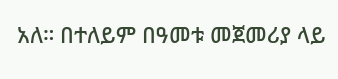አለ። በተለይም በዓመቱ መጀመሪያ ላይ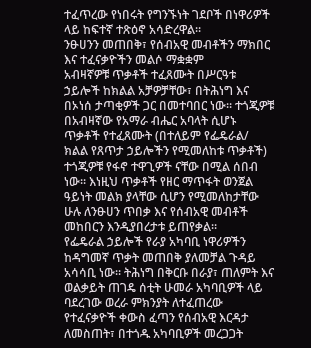ተፈጥረው የነበሩት የግንኙነት ገደቦች በነዋሪዎች ላይ ከፍተኛ ተጽዕኖ አሳድረዋል።
ንፁሀንን መጠበቅ፣ የሰብአዊ መብቶችን ማክበር እና ተፈናቃዮችን መልሶ ማቋቋም
አብዛኛዎቹ ጥቃቶች ተፈጸሙት በሥርዓቱ ኃይሎች ከክልል አቻዎቻቸው፣ በትሕነግ እና በኦነሰ ታጣቂዎች ጋር በመተባበር ነው። ተጎጂዎቹ በአብዛኛው የአማራ ብሔር አባላት ሲሆኑ ጥቃቶች የተፈጸሙት (በተለይም የፌዴራል/ ክልል የጸጥታ ኃይሎችን የሚመለከቱ ጥቃቶች) ተጎጂዎቹ የፋኖ ተዋጊዎች ናቸው በሚል ሰበብ ነው። እነዚህ ጥቃቶች የዘር ማጥፋት ወንጀል ዓይነት መልክ ያላቸው ሲሆን የሚመለከታቸው ሁሉ ለንፁሀን ጥበቃ እና የሰብአዊ መብቶች መከበርን እንዲያበረታቱ ይጠየቃል።
የፌዴራል ኃይሎች የራያ አካባቢ ነዋሪዎችን ከዳግመኛ ጥቃት መጠበቅ ያለመቻል ጉዳይ አሳሳቢ ነው። ትሕነግ በቅርቡ በራያ፣ ጠለምት እና ወልቃይት ጠገዴ ሰቲት ሁመራ አካባቢዎች ላይ ባደረገው ወረራ ምክንያት ለተፈጠረው የተፈናቃዮች ቀውስ ፈጣን የሰብአዊ እርዳታ ለመስጠት፣ በተጎዱ አካባቢዎች መረጋጋት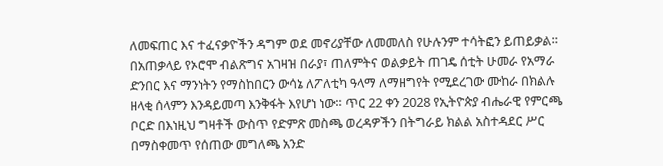ለመፍጠር እና ተፈናቃዮችን ዳግም ወደ መኖሪያቸው ለመመለስ የሁሉንም ተሳትፎን ይጠይቃል። በአጠቃላይ የኦሮሞ ብልጽግና አገዛዝ በራያ፣ ጠለምትና ወልቃይት ጠገዴ ሰቲት ሁመራ የአማራ ድንበር እና ማንነትን የማስከበርን ውሳኔ ለፖለቲካ ዓላማ ለማዘግየት የሚደረገው ሙከራ በክልሉ ዘላቂ ሰላምን እንዳይመጣ እንቅፋት እየሆነ ነው። ጥር 22 ቀን 2028 የኢትዮጵያ ብሔራዊ የምርጫ ቦርድ በእነዚህ ግዛቶች ውስጥ የድምጽ መስጫ ወረዳዎችን በትግራይ ክልል አስተዳደር ሥር በማስቀመጥ የሰጠው መግለጫ አንድ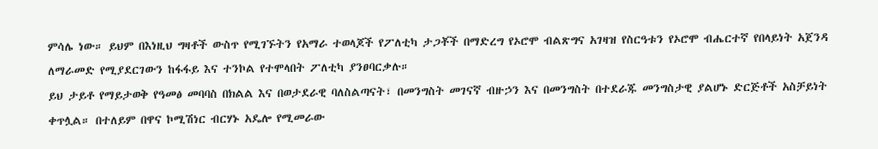ምሳሌ ነው። ይህም በእነዚህ ግዛቶች ውስጥ የሚገኙትን የአማራ ተወላጆች የፖለቲካ ታጋቾች በማድረግ የኦሮሞ ብልጽግና አገዛዝ የስርዓቱን የኦሮሞ ብሔርተኛ የበላይነት አጀንዳ ለማራመድ የሚያደርገውን ከፋፋይ እና ተንኮል የተሞላበት ፖለቲካ ያንፀባርቃሉ።
ይህ ታይቶ የማይታወቅ የዓመፅ መባባስ በክልል እና በወታደራዊ ባለስልጣናት፣ በመንግስት መገናኛ ብዙኃን እና በመንግስት በተደራጁ መንግስታዊ ያልሆኑ ድርጅቶች አስቻይነት ቀጥሏል። በተለይም በዋና ኮሚሽነር ብርሃኑ አዴሎ የሚመራው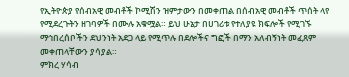የኢትዮጵያ የሰብአዊ መብቶች ኮሚሽን ዝምታውን በመቀጠል በሰብአዊ መብቶች ጥሰት ላየ የሚደረጉትን ዘገባዎች በሙሉ አቁሟል። ይህ ሁኔታ በሀገሪቱ የተለያዩ ክፍሎች የሚገኙ ማኅበረሰቦችን ደህንነት አደጋ ላይ የሚጥሉ በደሎችና ግፎች በማን አለብኝነት መፈጸም መቀጠላቸውን ያሳያል።
ምክረ ሃሳብ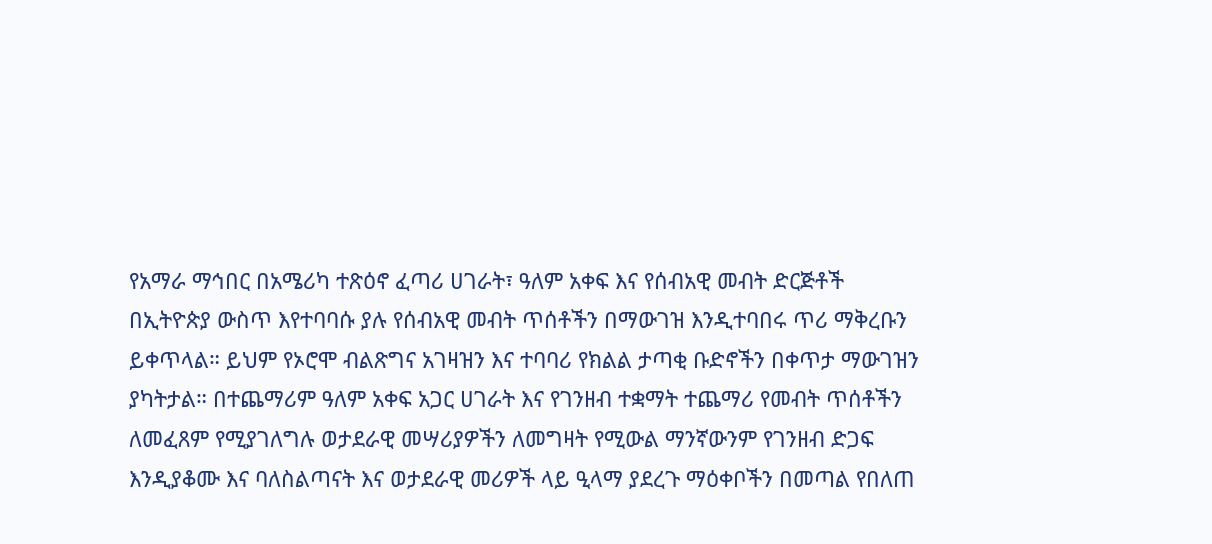የአማራ ማኅበር በአሜሪካ ተጽዕኖ ፈጣሪ ሀገራት፣ ዓለም አቀፍ እና የሰብአዊ መብት ድርጅቶች በኢትዮጵያ ውስጥ እየተባባሱ ያሉ የሰብአዊ መብት ጥሰቶችን በማውገዝ እንዲተባበሩ ጥሪ ማቅረቡን ይቀጥላል። ይህም የኦሮሞ ብልጽግና አገዛዝን እና ተባባሪ የክልል ታጣቂ ቡድኖችን በቀጥታ ማውገዝን ያካትታል። በተጨማሪም ዓለም አቀፍ አጋር ሀገራት እና የገንዘብ ተቋማት ተጨማሪ የመብት ጥሰቶችን ለመፈጸም የሚያገለግሉ ወታደራዊ መሣሪያዎችን ለመግዛት የሚውል ማንኛውንም የገንዘብ ድጋፍ እንዲያቆሙ እና ባለስልጣናት እና ወታደራዊ መሪዎች ላይ ዒላማ ያደረጉ ማዕቀቦችን በመጣል የበለጠ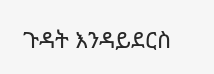ጉዳት እንዳይደርስ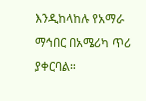እንዲከላከሉ የአማራ ማኅበር በአሜሪካ ጥሪ ያቀርባል።